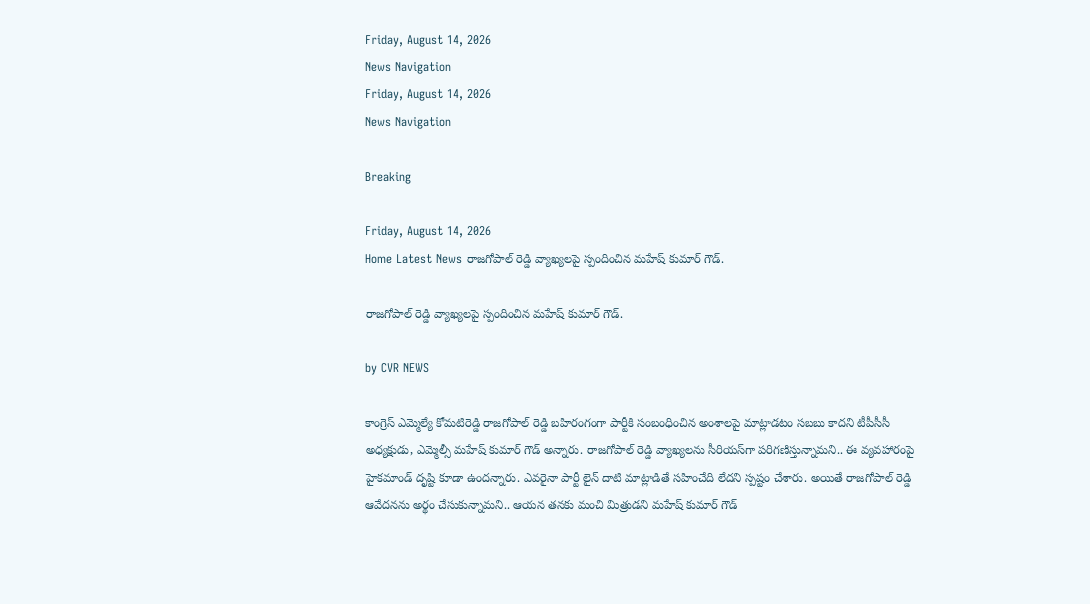Friday, August 14, 2026
News Navigation
Friday, August 14, 2026
News Navigation

Breaking

Friday, August 14, 2026
Home Latest News రాజగోపాల్ రెడ్డి వ్యాఖ్యలపై స్పందించిన మహేష్‌ కుమార్ గౌడ్.

రాజగోపాల్ రెడ్డి వ్యాఖ్యలపై స్పందించిన మహేష్‌ కుమార్ గౌడ్.

by CVR NEWS

కాంగ్రెస్ ఎమ్మెల్యే కోమటిరెడ్డి రాజగోపాల్ రెడ్డి బహిరంగంగా పార్టీకి సంబంధించిన అంశాలపై మాట్లాడటం సబబు కాదని టీపీసీసీ అధ్యక్షుడు, ఎమ్మెల్సీ మహేష్ కుమార్ గౌడ్ అన్నారు. రాజగోపాల్ రెడ్డి వ్యాఖ్యలను సీరియస్‌గా పరిగణిస్తున్నామని.. ఈ వ్యవహారంపై హైకమాండ్ దృష్టి కూడా ఉందన్నారు. ఎవరైనా పార్టీ లైన్ దాటి మాట్లాడితే సహించేది లేదని స్పష్టం చేశారు. అయితే రాజగోపాల్ రెడ్డి ఆవేదనను అర్థం చేసుకున్నామని.. ఆయన తనకు మంచి మిత్రుడని మహేష్ కుమార్ గౌడ్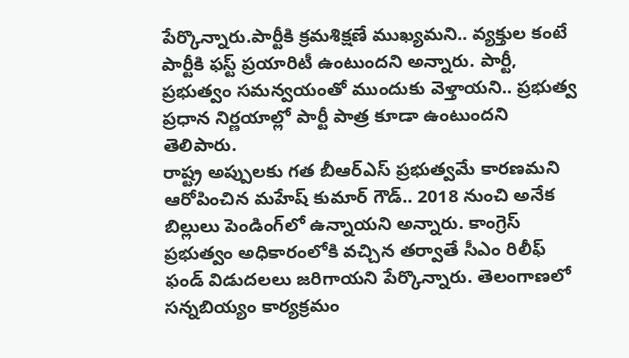పేర్కొన్నారు.పార్టీకి క్రమశిక్షణే ముఖ్యమని.. వ్యక్తుల కంటే పార్టీకి ఫస్ట్ ప్రయారిటీ ఉంటుందని అన్నారు. పార్టీ, ప్రభుత్వం సమన్వయంతో ముందుకు వెళ్తాయని.. ప్రభుత్వ ప్రధాన నిర్ణయాల్లో పార్టీ పాత్ర కూడా ఉంటుందని తెలిపారు.
రాష్ట్ర అప్పులకు గత బీఆర్ఎస్ ప్రభుత్వమే కారణమని ఆరోపించిన మహేష్ కుమార్ గౌడ్.. 2018 నుంచి అనేక బిల్లులు పెండింగ్‌లో ఉన్నాయని అన్నారు. కాంగ్రెస్ ప్రభుత్వం అధికారంలోకి వచ్చిన తర్వాతే సీఎం రిలీఫ్ ఫండ్ విడుదలలు జరిగాయని పేర్కొన్నారు. తెలంగాణలో సన్నబియ్యం కార్యక్రమం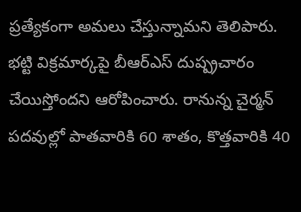ప్రత్యేకంగా అమలు చేస్తున్నామని తెలిపారు.
భట్టి విక్రమార్కపై బీఆర్ఎస్ దుష్ప్రచారం చేయిస్తోందని ఆరోపించారు. రానున్న చైర్మన్ పదవుల్లో పాతవారికి 60 శాతం, కొత్తవారికి 40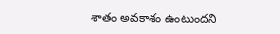శాతం అవకాశం ఉంటుందని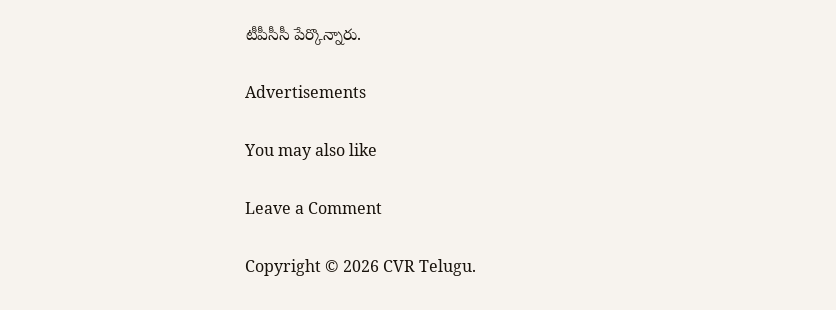టీపీసీసీ పేర్కొన్నారు.

Advertisements

You may also like

Leave a Comment

Copyright © 2026 CVR Telugu.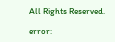All Rights Reserved.

error: